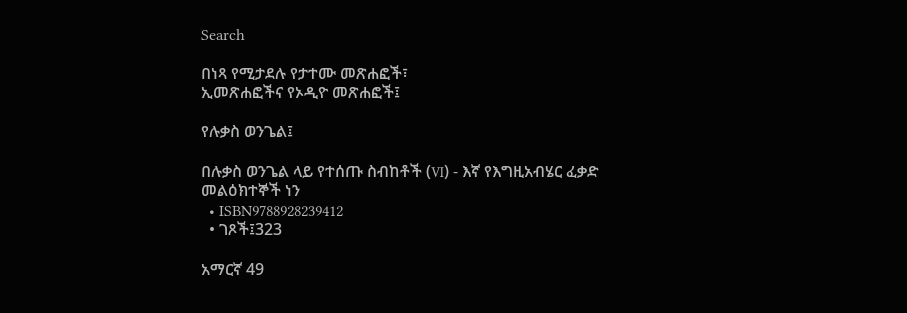Search

በነጻ የሚታደሉ የታተሙ መጽሐፎች፣
ኢመጽሐፎችና የኦዲዮ መጽሐፎች፤

የሉቃስ ወንጌል፤

በሉቃስ ወንጌል ላይ የተሰጡ ስብከቶች (Ⅵ) - እኛ የእግዚአብሄር ፈቃድ መልዕክተኞች ነን
  • ISBN9788928239412
  • ገጾች፤323

አማርኛ 49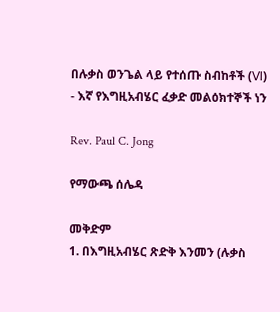በሉቃስ ወንጌል ላይ የተሰጡ ስብከቶች (Ⅵ) - እኛ የእግዚአብሄር ፈቃድ መልዕክተኞች ነን

Rev. Paul C. Jong

የማውጫ ሰሌዳ

መቅድም
1. በእግዚአብሄር ጽድቅ እንመን (ሉቃስ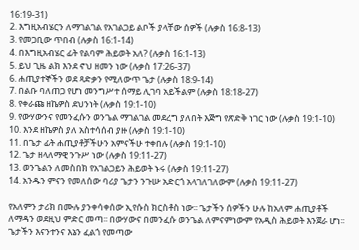16:19-31)
2. እግዚአብሄርን ለማገልገል የአገልጋይ ልቦች ያላቸው ሰዎች (ሉቃስ 16:8-13)
3. የመጋቢው ጥበብ (ሉቃስ 16:1-14)
4. በእግዚአብሄር ፊት የልባም ሕይወት አለ? (ሉቃስ 16:1-13)
5. ይህ ጊዜ ልክ እንደ ኖህ ዘመን ነው (ሉቃስ 17:26-37)
6. ሐጢያተኞችን ወደ ጻድቃን የሚለውጥ ጌታ (ሉቃስ 18:9-14)
7. በልቡ ባለጠጋ የሆነ መንግሥተ ሰማይ ሊገባ አይችልም (ሉቃስ 18:18-27)
8. የቀራጩ ዘኬዎስ ደህንነት (ሉቃስ 19:1-10)
9. የውሃውንና የመንፈሱን ወንጌል ማገልገል መደረግ ያለበት እጅግ የጽድቅ ነገር ነው (ሉቃስ 19:1-10)
10. እንደ ዘኬዎስ ያለ አስተሳሰብ ያዙ (ሉቃስ 19:1-10)
11. በጌታ ፊት ሐጢያቶቻችሁን አምናችሁ ተቀበሉ (ሉቃስ 19:1-10)
12. ጌታ ዘላለማዊ ንጉሥ ነው (ሉቃስ 19:11-27)
13. ወንጌልን ለመስበክ የአገልጋይን ሕይወት ኑሩ (ሉቃስ 19:11-27)
14. አንዱን ምናን የመለሰው ባሪያ ጌታን ንጉሡ አድርጎ አላገለገለውም (ሉቃስ 19:11-27)

የአለምን ታሪክ በሙሉ ያንቀሳቀሰው ኢየሱስ ክርስቶስ ነው፡፡ ጌታችን ሰዎችን ሁሉ ከአለም ሐጢያቶች ለማዳን ወደዚህ ምድር መጣ፡፡ በውሃውና በመንፈሱ ወንጌል ለምናምነውም የአዲስ ሕይወት እንጀራ ሆነ፡፡ ጌታችን እናንተንና እኔን ፈልጎ የመጣው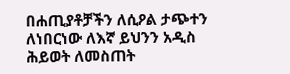በሐጢያቶቻችን ለሲዖል ታጭተን ለነበርነው ለእኛ ይህንን አዲስ ሕይወት ለመስጠት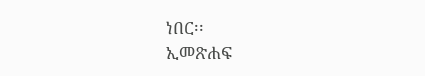ነበር፡፡
ኢመጽሐፍ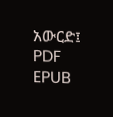አውርድ፤
PDF EPUB